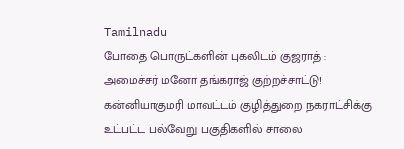Tamilnadu
போதை பொருட்களின் புகலிடம் குஜராத் : அமைச்சர் மனோ தங்கராஜ் குற்றச்சாட்டு!
கன்னியாகுமரி மாவட்டம் குழித்துறை நகராட்சிக்கு உட்பட்ட பல்வேறு பகுதிகளில் சாலை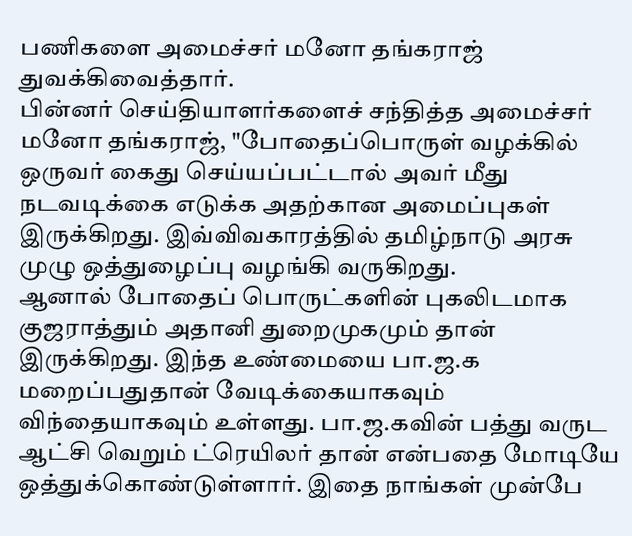பணிகளை அமைச்சர் மனோ தங்கராஜ் துவக்கிவைத்தார்.
பின்னர் செய்தியாளர்களைச் சந்தித்த அமைச்சர் மனோ தங்கராஜ், "போதைப்பொருள் வழக்கில் ஒருவர் கைது செய்யப்பட்டால் அவர் மீது நடவடிக்கை எடுக்க அதற்கான அமைப்புகள் இருக்கிறது. இவ்விவகாரத்தில் தமிழ்நாடு அரசு முழு ஒத்துழைப்பு வழங்கி வருகிறது.
ஆனால் போதைப் பொருட்களின் புகலிடமாக குஜராத்தும் அதானி துறைமுகமும் தான் இருக்கிறது. இந்த உண்மையை பா.ஜ.க மறைப்பதுதான் வேடிக்கையாகவும் விந்தையாகவும் உள்ளது. பா.ஜ.கவின் பத்து வருட ஆட்சி வெறும் ட்ரெயிலர் தான் என்பதை மோடியே ஒத்துக்கொண்டுள்ளார். இதை நாங்கள் முன்பே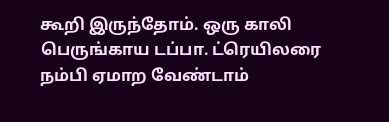கூறி இருந்தோம். ஒரு காலி பெருங்காய டப்பா. ட்ரெயிலரை நம்பி ஏமாற வேண்டாம்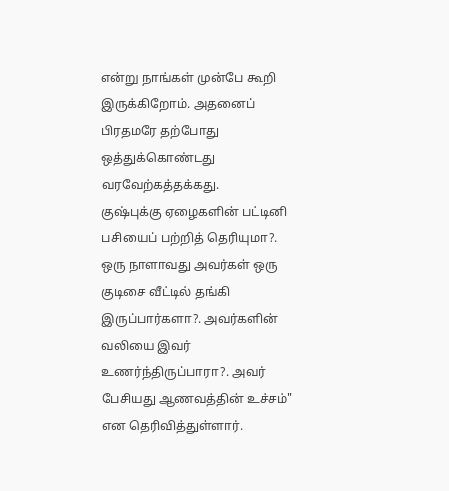என்று நாங்கள் முன்பே கூறி இருக்கிறோம். அதனைப் பிரதமரே தற்போது ஒத்துக்கொண்டது வரவேற்கத்தக்கது.
குஷ்புக்கு ஏழைகளின் பட்டினி பசியைப் பற்றித் தெரியுமா?. ஒரு நாளாவது அவர்கள் ஒரு குடிசை வீட்டில் தங்கி இருப்பார்களா?. அவர்களின் வலியை இவர் உணர்ந்திருப்பாரா?. அவர் பேசியது ஆணவத்தின் உச்சம்" என தெரிவித்துள்ளார்.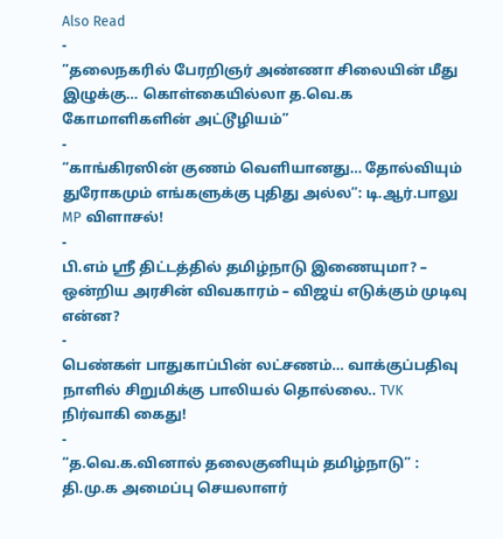Also Read
-
”தலைநகரில் பேரறிஞர் அண்ணா சிலையின் மீது இழுக்கு… கொள்கையில்லா த.வெ.க கோமாளிகளின் அட்டூழியம்”
-
“காங்கிரஸின் குணம் வெளியானது... தோல்வியும் துரோகமும் எங்களுக்கு புதிது அல்ல”: டி.ஆர்.பாலு MP விளாசல்!
-
பி.எம் ஸ்ரீ திட்டத்தில் தமிழ்நாடு இணையுமா? – ஒன்றிய அரசின் விவகாரம் – விஜய் எடுக்கும் முடிவு என்ன?
-
பெண்கள் பாதுகாப்பின் லட்சணம்... வாக்குப்பதிவு நாளில் சிறுமிக்கு பாலியல் தொல்லை.. TVK நிர்வாகி கைது!
-
“த.வெ.க.வினால் தலைகுனியும் தமிழ்நாடு” : தி.மு.க அமைப்பு செயலாளர்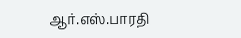ஆர்.எஸ்.பாரதி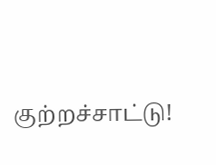குற்றச்சாட்டு!